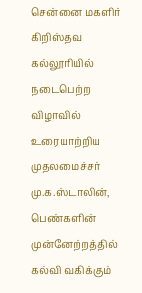சென்னை மகளிர் கிறிஸ்தவ கல்லூரியில் நடைபெற்ற விழாவில் உரையாற்றிய முதலமைச்சர் மு.க.ஸ்டாலின், பெண்களின் முன்னேற்றத்தில் கல்வி வகிக்கும்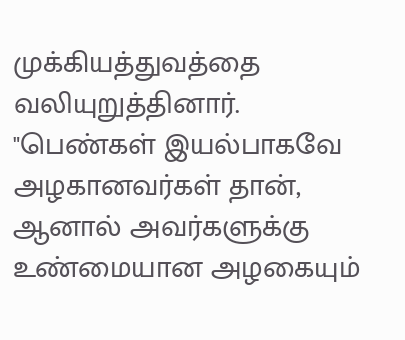முக்கியத்துவத்தை வலியுறுத்தினார். "பெண்கள் இயல்பாகவே அழகானவர்கள் தான், ஆனால் அவர்களுக்கு உண்மையான அழகையும்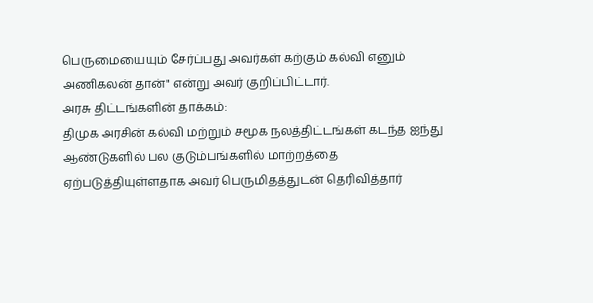பெருமையையும் சேர்ப்பது அவர்கள் கற்கும் கல்வி எனும் அணிகலன் தான்" என்று அவர் குறிப்பிட்டார்.
அரசு திட்டங்களின் தாக்கம்:
திமுக அரசின் கல்வி மற்றும் சமூக நலத்திட்டங்கள் கடந்த ஐந்து ஆண்டுகளில் பல குடும்பங்களில் மாற்றத்தை ஏற்படுத்தியுள்ளதாக அவர் பெருமிதத்துடன் தெரிவித்தார்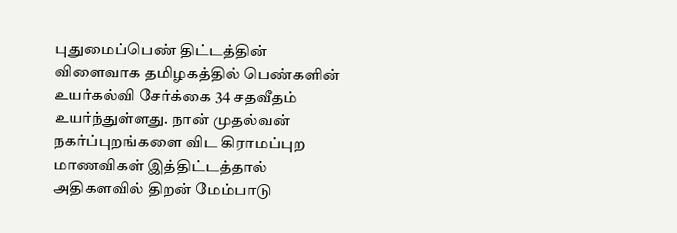புதுமைப்பெண் திட்டத்தின் விளைவாக தமிழகத்தில் பெண்களின் உயர்கல்வி சேர்க்கை 34 சதவீதம் உயர்ந்துள்ளது. நான் முதல்வன் நகர்ப்புறங்களை விட கிராமப்புற மாணவிகள் இத்திட்டத்தால் அதிகளவில் திறன் மேம்பாடு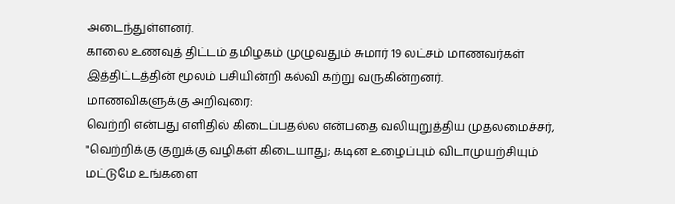அடைந்துள்ளனர்.
காலை உணவுத் திட்டம் தமிழகம் முழுவதும் சுமார் 19 லட்சம் மாணவர்கள் இத்திட்டத்தின் மூலம் பசியின்றி கல்வி கற்று வருகின்றனர்.
மாணவிகளுக்கு அறிவுரை:
வெற்றி என்பது எளிதில் கிடைப்பதல்ல என்பதை வலியுறுத்திய முதலமைச்சர், "வெற்றிக்கு குறுக்கு வழிகள் கிடையாது; கடின உழைப்பும் விடாமுயற்சியும் மட்டுமே உங்களை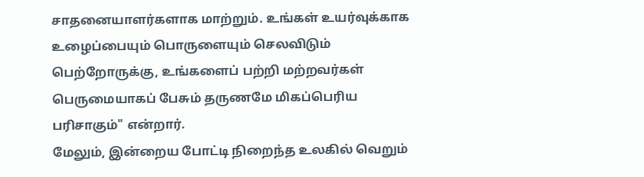சாதனையாளர்களாக மாற்றும். உங்கள் உயர்வுக்காக உழைப்பையும் பொருளையும் செலவிடும் பெற்றோருக்கு, உங்களைப் பற்றி மற்றவர்கள் பெருமையாகப் பேசும் தருணமே மிகப்பெரிய பரிசாகும்" என்றார்.
மேலும், இன்றைய போட்டி நிறைந்த உலகில் வெறும்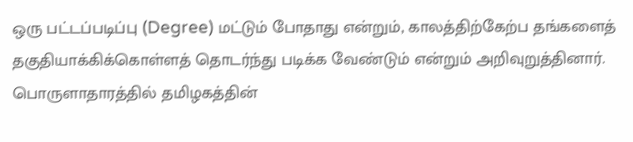ஒரு பட்டப்படிப்பு (Degree) மட்டும் போதாது என்றும், காலத்திற்கேற்ப தங்களைத் தகுதியாக்கிக்கொள்ளத் தொடர்ந்து படிக்க வேண்டும் என்றும் அறிவுறுத்தினார்.
பொருளாதாரத்தில் தமிழகத்தின்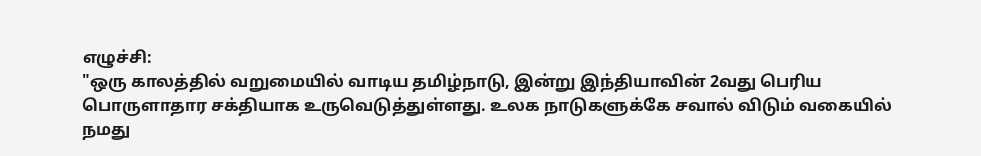எழுச்சி:
"ஒரு காலத்தில் வறுமையில் வாடிய தமிழ்நாடு, இன்று இந்தியாவின் 2வது பெரிய பொருளாதார சக்தியாக உருவெடுத்துள்ளது. உலக நாடுகளுக்கே சவால் விடும் வகையில் நமது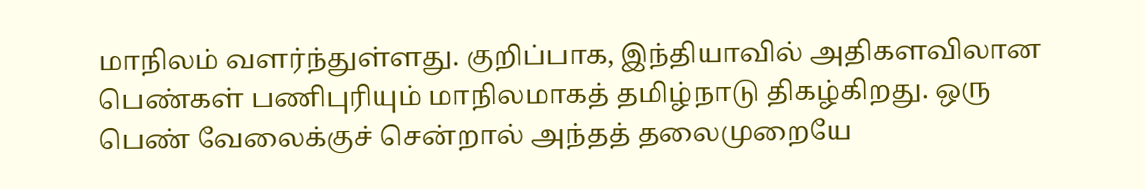மாநிலம் வளர்ந்துள்ளது. குறிப்பாக, இந்தியாவில் அதிகளவிலான பெண்கள் பணிபுரியும் மாநிலமாகத் தமிழ்நாடு திகழ்கிறது. ஒரு பெண் வேலைக்குச் சென்றால் அந்தத் தலைமுறையே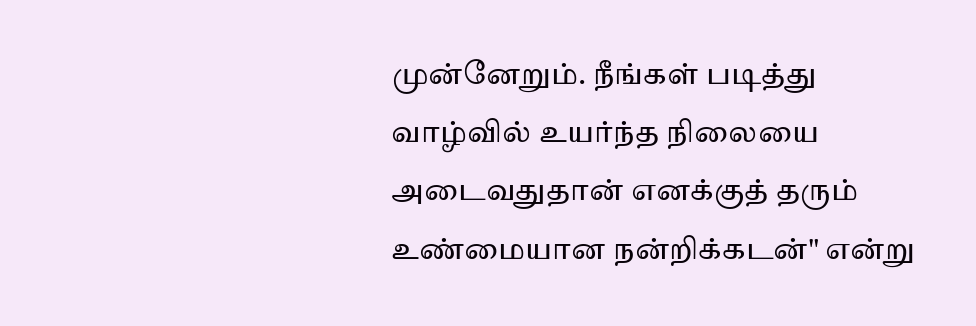முன்னேறும். நீங்கள் படித்து வாழ்வில் உயர்ந்த நிலையை அடைவதுதான் எனக்குத் தரும் உண்மையான நன்றிக்கடன்" என்று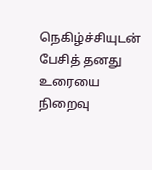நெகிழ்ச்சியுடன் பேசித் தனது உரையை நிறைவு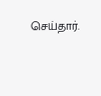செய்தார்.